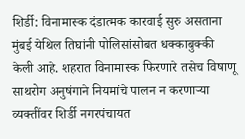शिर्डी: विनामास्क दंडात्मक कारवाई सुरु असताना मुंबई येथिल तिघांनी पोलिसांसोबत धक्काबुक्की केली आहे. शहरात विनामास्क फिरणारे तसेच विषाणू साथरोग अनुषंगाने नियमांचे पालन न करणाऱ्या व्यक्तींवर शिर्डी नगरपंचायत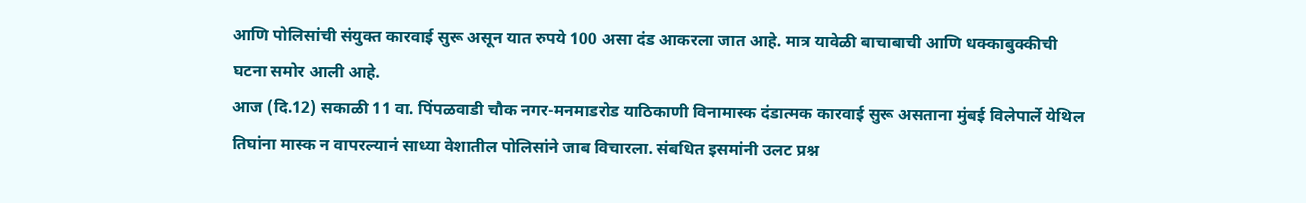आणि पोलिसांची संयुक्त कारवाई सुरू असून यात रुपये 100 असा दंड आकरला जात आहे. मात्र यावेळी बाचाबाची आणि धक्काबुक्कीची घटना समोर आली आहे.
आज (दि.12) सकाळी 11 वा. पिंपळवाडी चौक नगर-मनमाडरोड याठिकाणी विनामास्क दंडात्मक कारवाई सुरू असताना मुंबई विलेपार्ले येथिल तिघांना मास्क न वापरल्यानं साध्या वेशातील पोलिसांने जाब विचारला. संबधित इसमांनी उलट प्रश्न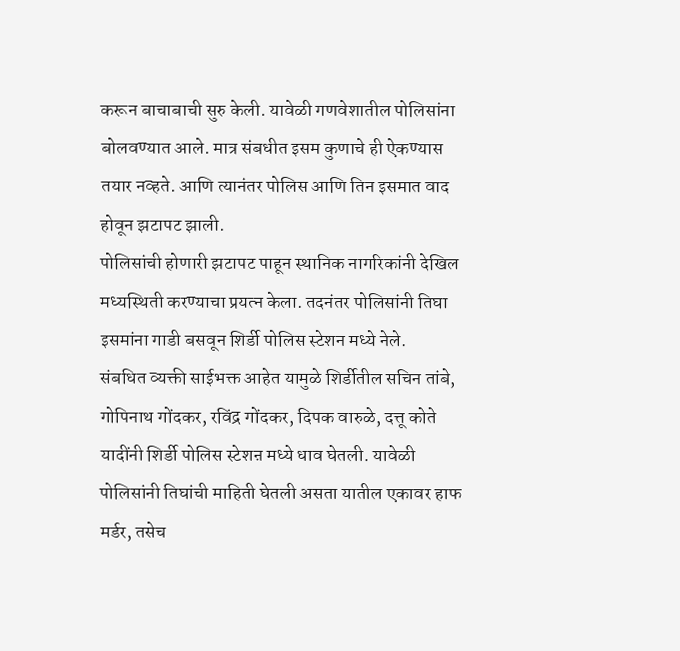करून बाचाबाची सुरु केली. यावेळी गणवेशातील पोलिसांना बोलवण्यात आले. मात्र संबधीत इसम कुणाचे ही ऐकण्यास तयार नव्हते. आणि त्यानंतर पोलिस आणि तिन इसमात वाद होवून झटापट झाली.
पोलिसांची होणारी झटापट पाहून स्थानिक नागरिकांनी देखिल मध्यस्थिती करण्याचा प्रयत्न केला. तदनंतर पोलिसांनी तिघा इसमांना गाडी बसवून शिर्डी पोलिस स्टेशन मध्ये नेले.
संबधित व्यक्ती साईभक्त आहेत यामुळे शिर्डीतील सचिन तांबे, गोपिनाथ गोंदकर, रविंद्र गोंदकर, दिपक वारुळे, दत्तू कोते यादींनी शिर्डी पोलिस स्टेशऩ मध्ये धाव घेतली. यावेळी पोलिसांनी तिघांची माहिती घेतली असता यातील एकावर हाफ मर्डर, तसेच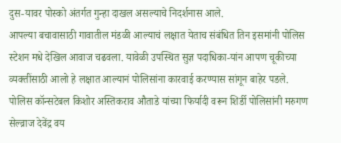दुस-यावर पोस्को अंतर्गत गुन्हा दाखल असल्याचे निदर्शनास आले.
आपल्या बचावासाठी गावातील मंडळी आल्याचं लक्षात येताच संबंधित तिन इसमांनी पोलिस स्टेशन मधे देखिल आवाज चढवला. यावेळी उपस्थित सुज्ञ पदाधिका-यांन आपण चूकीच्या व्यक्तींसाठी आलो हे लक्षात आल्यानं पोलिसांना कारवाई करण्यास सांगून बाहेर पडले.
पोलिस कॉन्सटेबल किशोर अस्तिकराव औताडे यांच्या फिर्यादी वरून शिर्डी पोलिसांनी मरुगण सेल्व्राज देवेंद्र वय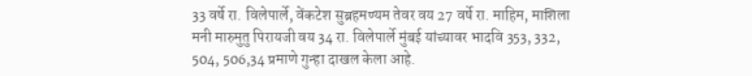33 वर्षे रा. विलेपार्ले, वेंकटेश सुब्रहमण्यम तेवर वय 27 वर्षे रा. माहिम, माशिला मनी मारुमुतु पिरायजी वय 34 रा. विलेपार्ले मुंबई यांच्यावर भादवि 353, 332, 504, 506,34 प्रमाणे गुन्हा दाखल केला आहे.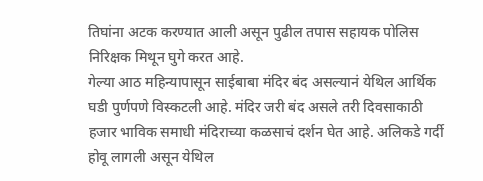तिघांना अटक करण्यात आली असून पुढील तपास सहायक पोलिस निरिक्षक मिथून घुगे करत आहे.
गेल्या आठ महिन्यापासून साईबाबा मंदिर बंद असल्यानं येथिल आर्थिक घडी पुर्णपणे विस्कटली आहे. मंदिर जरी बंद असले तरी दिवसाकाठी हजार भाविक समाधी मंदिराच्या कळसाचं दर्शन घेत आहे. अलिकडे गर्दी होवू लागली असून येथिल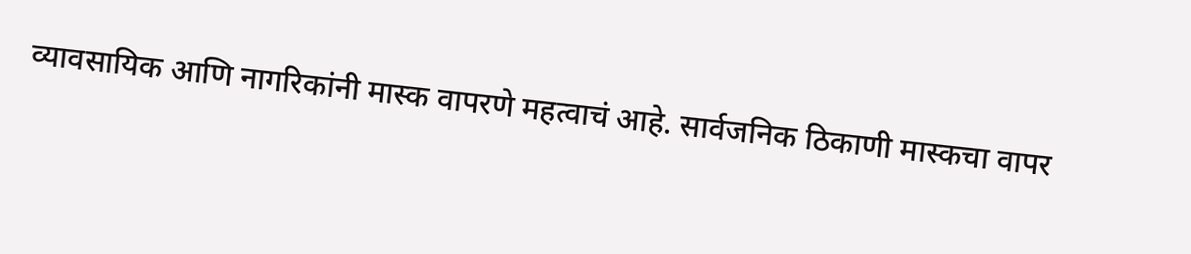व्यावसायिक आणि नागरिकांनी मास्क वापरणे महत्वाचं आहे. सार्वजनिक ठिकाणी मास्कचा वापर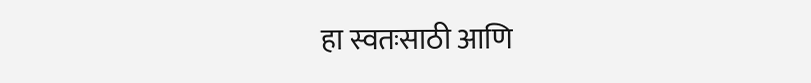हा स्वतःसाठी आणि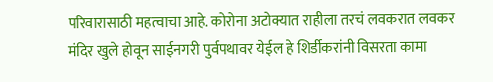परिवारासाठी महत्वाचा आहे. कोरोना अटोक्यात राहीला तरचं लवकरात लवकर मंदिर खुले होवून साईनगरी पुर्वपथावर येईल हे शिर्डीकरांनी विसरता कामा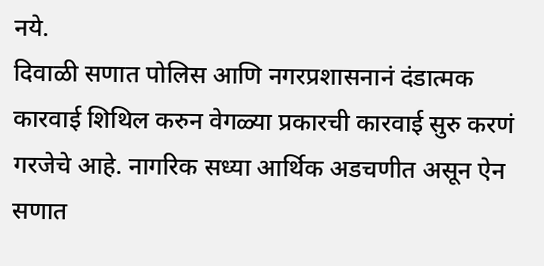नये.
दिवाळी सणात पोलिस आणि नगरप्रशासनानं दंडात्मक कारवाई शिथिल करुन वेगळ्या प्रकारची कारवाई सुरु करणं गरजेचे आहे. नागरिक सध्या आर्थिक अडचणीत असून ऐन सणात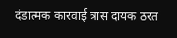दंडात्मक कारवाई त्रास दायक ठरत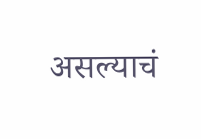असल्याचं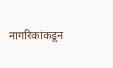नागरिकांकडून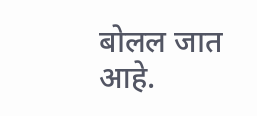बोलल जात आहे.